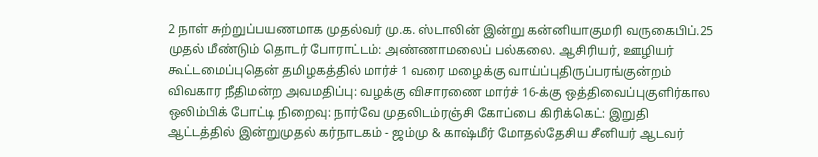2 நாள் சுற்றுப்பயணமாக முதல்வர் மு.க. ஸ்டாலின் இன்று கன்னியாகுமரி வருகைபிப்.25 முதல் மீண்டும் தொடர் போராட்டம்: அண்ணாமலைப் பல்கலை. ஆசிரியர், ஊழியர் கூட்டமைப்புதென் தமிழகத்தில் மார்ச் 1 வரை மழைக்கு வாய்ப்புதிருப்பரங்குன்றம் விவகார நீதிமன்ற அவமதிப்பு: வழக்கு விசாரணை மார்ச் 16-க்கு ஒத்திவைப்புகுளிர்கால ஒலிம்பிக் போட்டி நிறைவு: நார்வே முதலிடம்ரஞ்சி கோப்பை கிரிக்கெட்: இறுதி ஆட்டத்தில் இன்றுமுதல் கர்நாடகம் - ஜம்மு & காஷ்மீர் மோதல்தேசிய சீனியர் ஆடவர்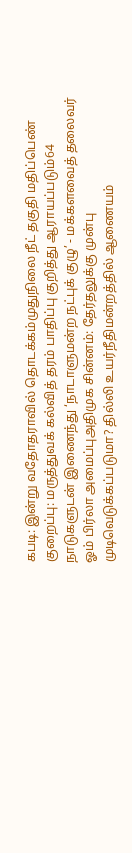கபடி: இன்று வதோதராவில் தொடக்கம்முதுநிலை நீட் தகுதி மதிப்பெண் குறைப்பு: மருத்துவக் கல்வித் தரம் பாதிப்பு குறித்து ஆராயப்படும்64 நாடுகளுடன் இணைந்து ‘நாடாளுமன்ற நட்புக் குழு’ - மக்களவைத் தலைவர் ஓம் பிர்லா அமைப்புஅதிமுக சின்னம்: தேர்தலுக்கு முன்பு முடிவெடுக்கப்படுமா? தில்லி உயர்நீதிமன்றத்தில் ஆணையம்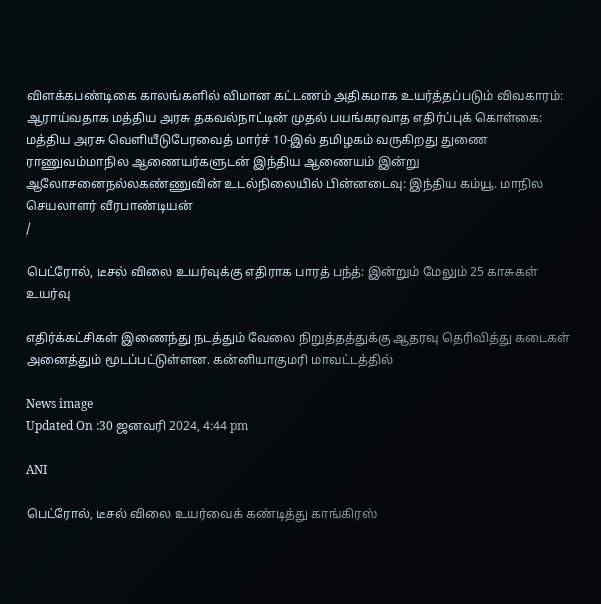விளக்கபண்டிகை காலங்களில் விமான கட்டணம் அதிகமாக உயர்த்தப்படும் விவகாரம்: ஆராய்வதாக மத்திய அரசு தகவல்நாட்டின் முதல் பயங்கரவாத எதிர்ப்புக் கொள்கை: மத்திய அரசு வெளியீடுபேரவைத் மார்ச் 10-இல் தமிழகம் வருகிறது துணை ராணுவம்மாநில ஆணையர்களுடன் இந்திய ஆணையம் இன்று ஆலோசனைநல்லகண்ணுவின் உடல்நிலையில் பின்னடைவு: இந்திய கம்யூ. மாநில செயலாளர் வீரபாண்டியன்
/

பெட்ரோல், டீசல் விலை உயர்வுக்கு எதிராக பாரத் பந்த்: இன்றும் மேலும் 25 காசுகள் உயர்வு

எதிர்க்கட்சிகள் இணைந்து நடத்தும் வேலை நிறுத்தத்துக்கு ஆதரவு தெரிவித்து கடைகள் அனைத்தும் மூடப்பட்டுள்ளன. கன்னியாகுமரி மாவட்டத்தில்

News image
Updated On :30 ஜனவரி 2024, 4:44 pm

ANI

பெட்ரோல், டீசல் விலை உயர்வைக் கண்டித்து காங்கிரஸ்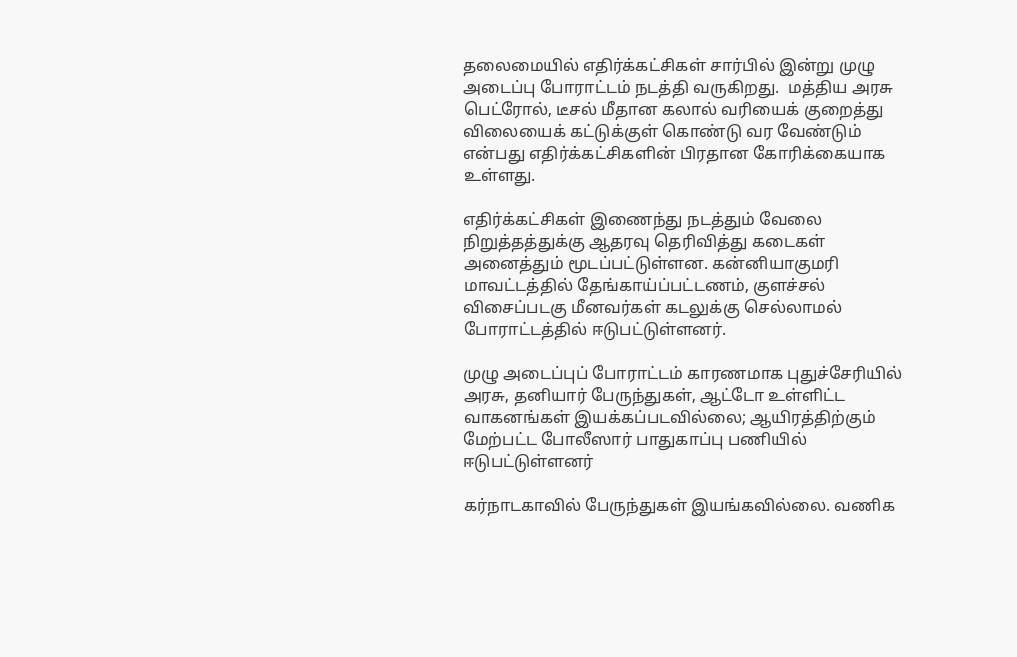தலைமையில் எதிர்க்கட்சிகள் சார்பில் இன்று முழு அடைப்பு போராட்டம் நடத்தி வருகிறது.  மத்திய அரசு பெட்ரோல், டீசல் மீதான கலால் வரியைக் குறைத்து விலையைக் கட்டுக்குள் கொண்டு வர வேண்டும் என்பது எதிர்க்கட்சிகளின் பிரதான கோரிக்கையாக உள்ளது.

எதிர்க்கட்சிகள் இணைந்து நடத்தும் வேலை நிறுத்தத்துக்கு ஆதரவு தெரிவித்து கடைகள் அனைத்தும் மூடப்பட்டுள்ளன. கன்னியாகுமரி மாவட்டத்தில் தேங்காய்ப்பட்டணம், குளச்சல் விசைப்படகு மீனவர்கள் கடலுக்கு செல்லாமல் போராட்டத்தில் ஈடுபட்டுள்ளனர்.

முழு அடைப்புப் போராட்டம் காரணமாக புதுச்சேரியில் அரசு, தனியார் பேருந்துகள், ஆட்டோ உள்ளிட்ட வாகனங்கள் இயக்கப்படவில்லை; ஆயிரத்திற்கும் மேற்பட்ட போலீஸார் பாதுகாப்பு பணியில் ஈடுபட்டுள்ளனர்

கர்நாடகாவில் பேருந்துகள் இயங்கவில்லை. வணிக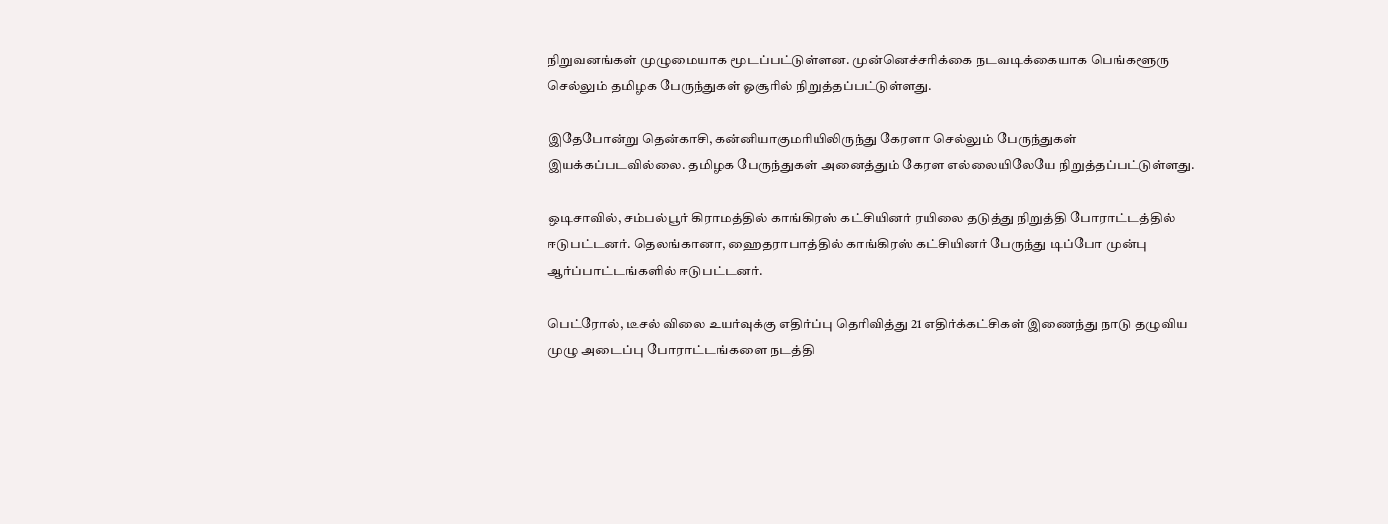நிறுவனங்கள் முழுமையாக மூடப்பட்டுள்ளன. முன்னெச்சரிக்கை நடவடிக்கையாக பெங்களூரு செல்லும் தமிழக பேருந்துகள் ஓசூரில் நிறுத்தப்பட்டுள்ளது.

இதேபோன்று தென்காசி, கன்னியாகுமரியிலிருந்து கேரளா செல்லும் பேருந்துகள் இயக்கப்படவில்லை. தமிழக பேருந்துகள் அனைத்தும் கேரள எல்லையிலேயே நிறுத்தப்பட்டுள்ளது.

ஒடிசாவில், சம்பல்பூர் கிராமத்தில் காங்கிரஸ் கட்சியினர் ரயிலை தடுத்து நிறுத்தி போராட்டத்தில் ஈடுபட்டனர். தெலங்கானா, ஹைதராபாத்தில் காங்கிரஸ் கட்சியினர் பேருந்து டிப்போ முன்பு ஆர்ப்பாட்டங்களில் ஈடுபட்டனர்.

பெட்ரோல், டீசல் விலை உயர்வுக்கு எதிர்ப்பு தெரிவித்து 21 எதிர்க்கட்சிகள் இணைந்து நாடு தழுவிய முழு அடைப்பு போராட்டங்களை நடத்தி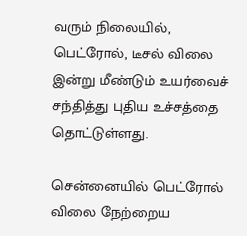வரும் நிலையில், பெட்ரோல், டீசல் விலை இன்று மீண்டும் உயர்வைச் சந்தித்து புதிய உச்சத்தை தொட்டுள்ளது.

சென்னையில் பெட்ரோல் விலை நேற்றைய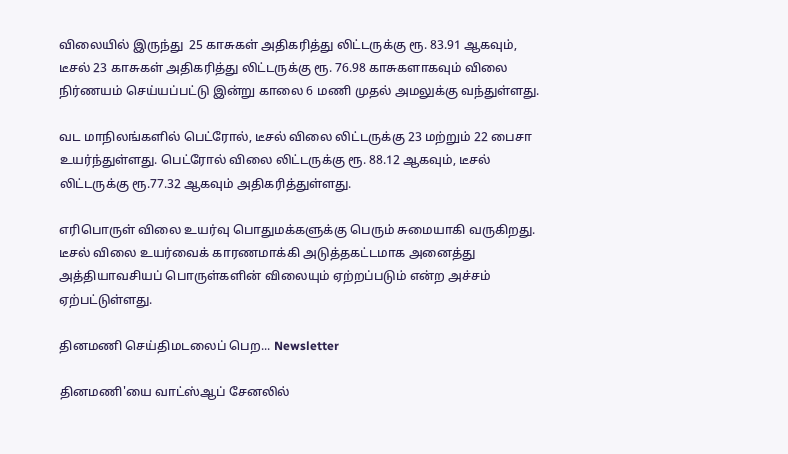விலையில் இருந்து  25 காசுகள் அதிகரித்து லிட்டருக்கு ரூ. 83.91 ஆகவும், டீசல் 23 காசுகள் அதிகரித்து லிட்டருக்கு ரூ. 76.98 காசுகளாகவும் விலை நிர்ணயம் செய்யப்பட்டு இன்று காலை 6 மணி முதல் அமலுக்கு வந்துள்ளது.

வட மாநிலங்களில் பெட்ரோல், டீசல் விலை லிட்டருக்கு 23 மற்றும் 22 பைசா உயர்ந்துள்ளது. பெட்ரோல் விலை லிட்டருக்கு ரூ. 88.12 ஆகவும், டீசல் லிட்டருக்கு ரூ.77.32 ஆகவும் அதிகரித்துள்ளது.

எரிபொருள் விலை உயர்வு பொதுமக்களுக்கு பெரும் சுமையாகி வருகிறது. டீசல் விலை உயர்வைக் காரணமாக்கி அடுத்தகட்டமாக அனைத்து அத்தியாவசியப் பொருள்களின் விலையும் ஏற்றப்படும் என்ற அச்சம் ஏற்பட்டுள்ளது.

தினமணி செய்திமடலைப் பெற... Newsletter

தினமணி'யை வாட்ஸ்ஆப் சேனலில்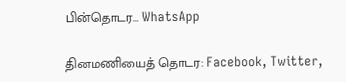பின்தொடர... WhatsApp

தினமணியைத் தொடர: Facebook, Twitter,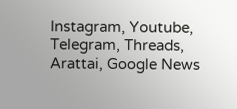Instagram, Youtube, Telegram, Threads, Arattai, Google News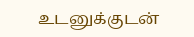உடனுக்குடன்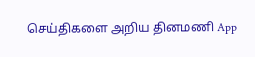செய்திகளை அறிய தினமணி App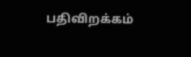பதிவிறக்கம்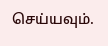செய்யவும்.